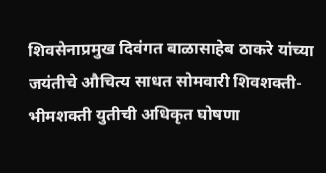शिवसेनाप्रमुख दिवंगत बाळासाहेब ठाकरे यांच्या जयंतीचे औचित्य साधत सोमवारी शिवशक्ती-भीमशक्ती युतीची अधिकृत घोषणा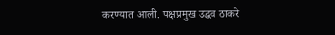करण्यात आली. पक्षप्रमुख उद्धव ठाकरे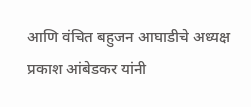आणि वंचित बहुजन आघाडीचे अध्यक्ष प्रकाश आंबेडकर यांनी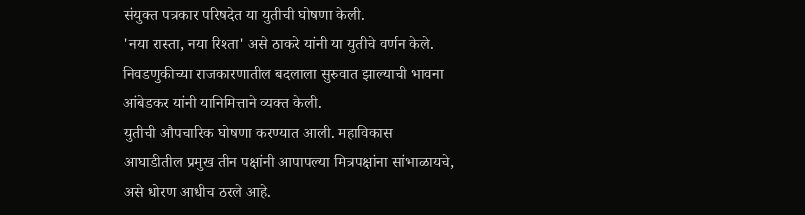संयुक्त पत्रकार परिषदेत या युतीची घोषणा केली.
'नया रास्ता, नया रिश्ता' असे ठाकरे यांनी या युतीचे वर्णन केले. निवडणुकीच्या राजकारणातील बदलाला सुरुवात झाल्याची भावना आंबेडकर यांनी यानिमित्ताने व्यक्त केली.
युतीची औपचारिक घोषणा करण्यात आली. महाविकास आघाडीतील प्रमुख तीन पक्षांनी आपापल्या मित्रपक्षांना सांभाळायचे, असे धोरण आधीच ठरले आहे.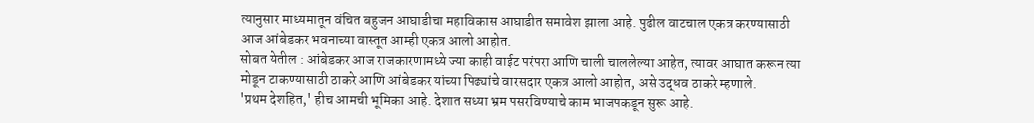त्यानुसार माध्यमातून वंचित बहुजन आघाडीचा महाविकास आघाडीत समावेश झाला आहे. पुढील वाटचाल एकत्र करण्यासाठी आज आंबेडकर भवनाच्या वास्तूत आम्ही एकत्र आलो आहोत.
सोबत येतील : आंबेडकर आज राजकारणामध्ये ज्या काही वाईट परंपरा आणि चाली चाललेल्या आहेत, त्यावर आघात करून त्या मोडून टाकण्यासाठी ठाकरे आणि आंबेडकर यांच्या पिढ्यांचे वारसदार एकत्र आलो आहोत, असे उद्धव ठाकरे म्हणाले.
'प्रथम देशहित,' हीच आमची भूमिका आहे. देशात सध्या भ्रम पसरविण्याचे काम भाजपकडून सुरू आहे.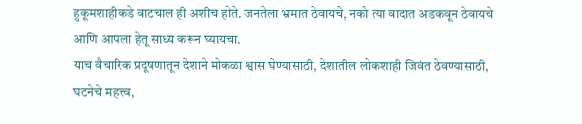हुकूमशाहीकडे वाटचाल ही अशीच होते. जनतेला भ्रमात ठेवायचे, नको त्या वादात अडकवून ठेवायचे आणि आपला हेतू साध्य करून घ्यायचा.
याच वैचारिक प्रदूषणातून देशाने मोकळा श्वास घेण्यासाठी, देशातील लोकशाही जिवंत ठेवण्यासाठी, घटनेचे महत्त्व,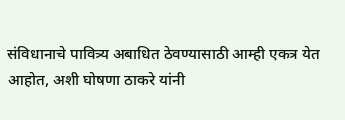संविधानाचे पावित्र्य अबाधित ठेवण्यासाठी आम्ही एकत्र येत आहोत, अशी घोषणा ठाकरे यांनी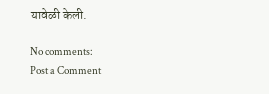यावेळी केली.

No comments:
Post a Comment